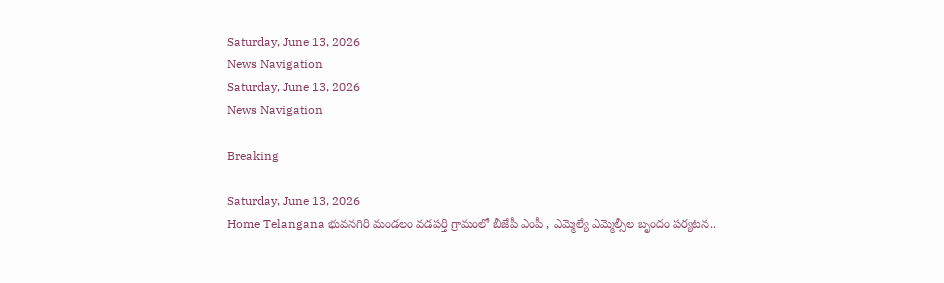Saturday, June 13, 2026
News Navigation
Saturday, June 13, 2026
News Navigation

Breaking

Saturday, June 13, 2026
Home Telangana భువనగిరి మండలం వడపర్తి గ్రామంలో బీజేపీ ఎంపీ , ఎమ్మెల్యే ఎమ్మెల్సీల బృందం పర్యటన..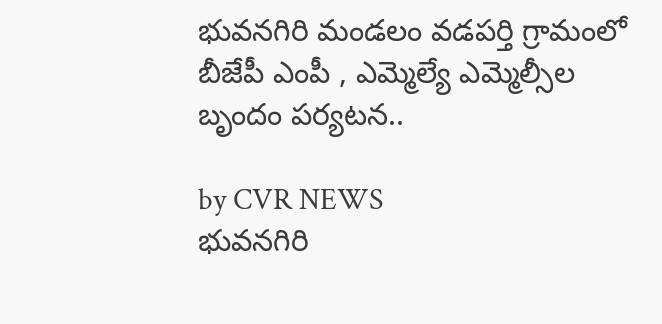భువనగిరి మండలం వడపర్తి గ్రామంలో బీజేపీ ఎంపీ , ఎమ్మెల్యే ఎమ్మెల్సీల బృందం పర్యటన..

by CVR NEWS
భువనగిరి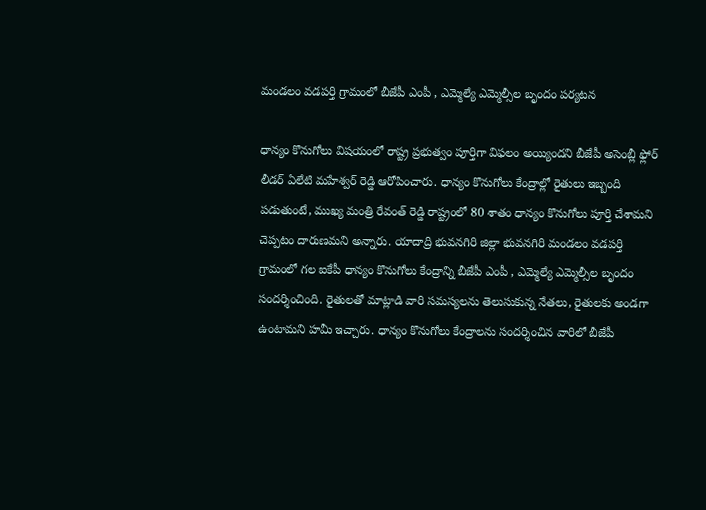మండలం వడపర్తి గ్రామంలో బీజేపీ ఎంపీ , ఎమ్మెల్యే ఎమ్మెల్సీల బృందం పర్యటన

ధాన్యం కొనుగోలు విషయంలో రాష్ట్ర ప్రభుత్వం పూర్తిగా విఫలం అయ్యిందని బీజేపీ అసెంబ్లీ ఫ్లోర్ లీడర్ ఏలేటి మహేశ్వర్ రెడ్డి ఆరోపించారు. ధాన్యం కొనుగోలు కేంద్రాల్లో రైతులు ఇబ్బంది పడుతుంటే, ముఖ్య మంత్రి రేవంత్ రెడ్డి రాష్ట్రంలో 80 శాతం ధాన్యం కొనుగోలు పూర్తి చేశామని చెప్పటం దారుణమని అన్నారు. యాదాద్రి భువనగిరి జిల్లా భువనగిరి మండలం వడపర్తి గ్రామంలో గల ఐకేపీ ధాన్యం కొనుగోలు కేంద్రాన్ని బీజేపీ ఎంపీ , ఎమ్మెల్యే ఎమ్మెల్సీల బృందం సందర్శించింది. రైతులతో మాట్లాడి వారి సమస్యలను తెలుసుకున్న నేతలు, రైతులకు అండగా ఉంటామని హమీ ఇచ్చారు. ధాన్యం కొనుగోలు కేంద్రాలను సందర్శించిన వారిలో బీజేపీ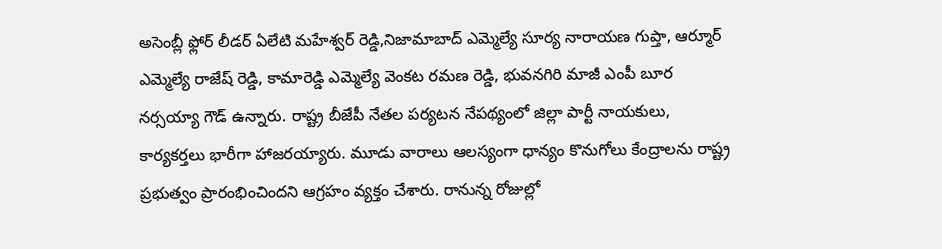అసెంబ్లీ ఫ్లోర్ లీడర్ ఏలేటి మహేశ్వర్ రెడ్డి,నిజామాబాద్ ఎమ్మెల్యే సూర్య నారాయణ గుప్తా, ఆర్మూర్ ఎమ్మెల్యే రాజేష్ రెడ్డి, కామారెడ్డి ఎమ్మెల్యే వెంకట రమణ రెడ్డి, భువనగిరి మాజీ ఎంపీ బూర నర్సయ్యా గౌడ్ ఉన్నారు. రాష్ట్ర బీజేపీ నేతల పర్యటన నేపథ్యంలో జిల్లా పార్టీ నాయకులు, కార్యకర్తలు భారీగా హాజరయ్యారు. మూడు వారాలు ఆలస్యంగా ధాన్యం కొనుగోలు కేంద్రాలను రాష్ట్ర ప్రభుత్వం ప్రారంభించిందని ఆగ్రహం వ్యక్తం చేశారు. రానున్న రోజుల్లో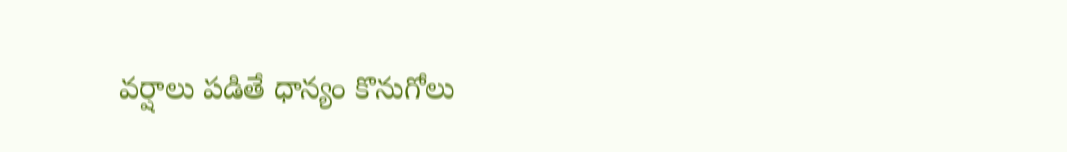వర్షాలు పడితే ధాన్యం కొనుగోలు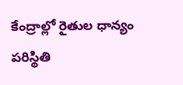కేంద్రాల్లో రైతుల ధాన్యం పరిస్థితి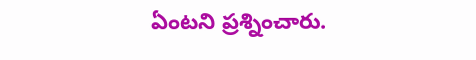ఏంటని ప్రశ్నించారు.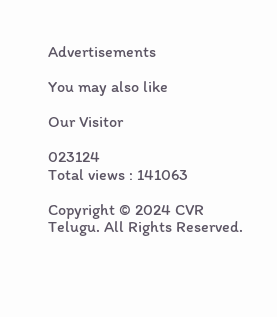Advertisements

You may also like

Our Visitor

023124
Total views : 141063

Copyright © 2024 CVR Telugu. All Rights Reserved.